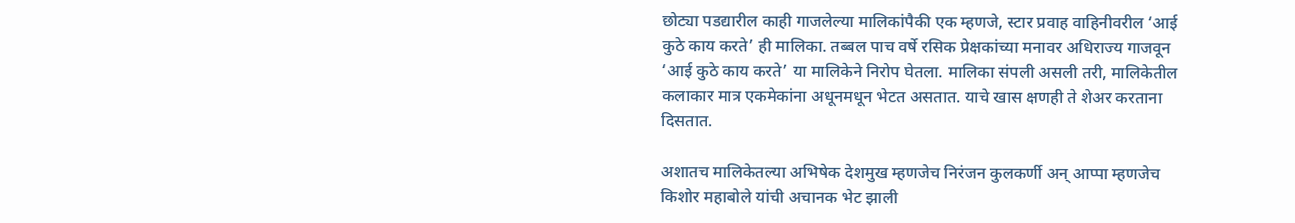छोट्या पडद्यारील काही गाजलेल्या मालिकांपैकी एक म्हणजे, स्टार प्रवाह वाहिनीवरील ‘आई कुठे काय करते’ ही मालिका. तब्बल पाच वर्षे रसिक प्रेक्षकांच्या मनावर अधिराज्य गाजवून ‘आई कुठे काय करते’ या मालिकेने निरोप घेतला. मालिका संपली असली तरी, मालिकेतील कलाकार मात्र एकमेकांना अधूनमधून भेटत असतात. याचे खास क्षणही ते शेअर करताना दिसतात.

अशातच मालिकेतल्या अभिषेक देशमुख म्हणजेच निरंजन कुलकर्णी अन् आप्पा म्हणजेच किशोर महाबोले यांची अचानक भेट झाली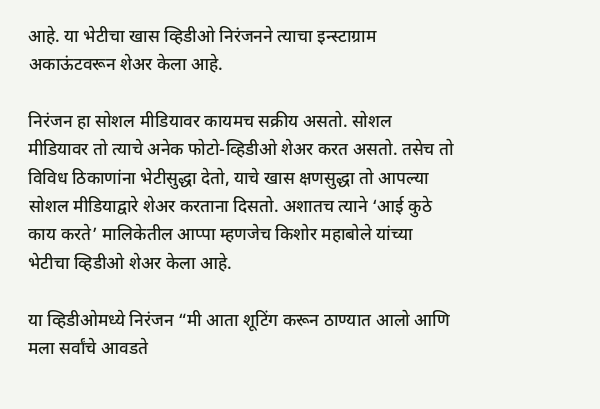आहे. या भेटीचा खास व्हिडीओ निरंजनने त्याचा इन्स्टाग्राम अकाऊंटवरून शेअर केला आहे.

निरंजन हा सोशल मीडियावर कायमच सक्रीय असतो. सोशल मीडियावर तो त्याचे अनेक फोटो-व्हिडीओ शेअर करत असतो. तसेच तो विविध ठिकाणांना भेटीसुद्धा देतो, याचे खास क्षणसुद्धा तो आपल्या सोशल मीडियाद्वारे शेअर करताना दिसतो. अशातच त्याने ‘आई कुठे काय करते’ मालिकेतील आप्पा म्हणजेच किशोर महाबोले यांच्या भेटीचा व्हिडीओ शेअर केला आहे.

या व्हिडीओमध्ये निरंजन “मी आता शूटिंग करून ठाण्यात आलो आणि मला सर्वांचे आवडते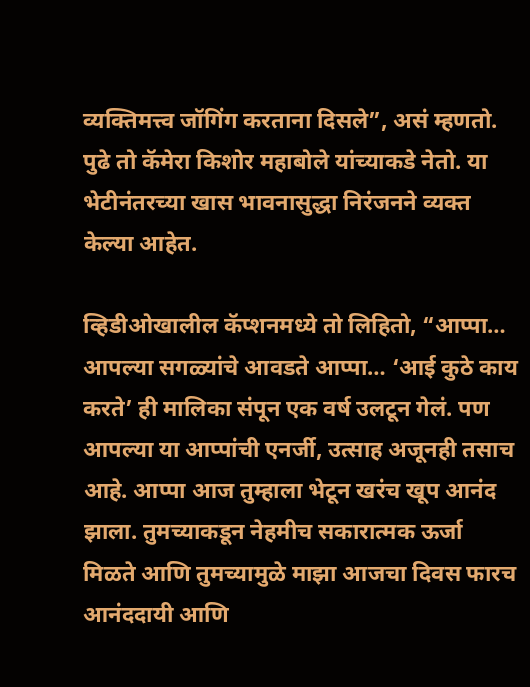व्यक्तिमत्त्व जॉगिंग करताना दिसले”, असं म्हणतो. पुढे तो कॅमेरा किशोर महाबोले यांच्याकडे नेतो. या भेटीनंतरच्या खास भावनासुद्धा निरंजनने व्यक्त केल्या आहेत.

व्हिडीओखालील कॅप्शनमध्ये तो लिहितो, “आप्पा… आपल्या सगळ्यांचे आवडते आप्पा… ‘आई कुठे काय करते’ ही मालिका संपून एक वर्ष उलटून गेलं. पण आपल्या या आप्पांची एनर्जी, उत्साह अजूनही तसाच आहे. आप्पा आज तुम्हाला भेटून खरंच खूप आनंद झाला. तुमच्याकडून नेहमीच सकारात्मक ऊर्जा मिळते आणि तुमच्यामुळे माझा आजचा दिवस फारच आनंददायी आणि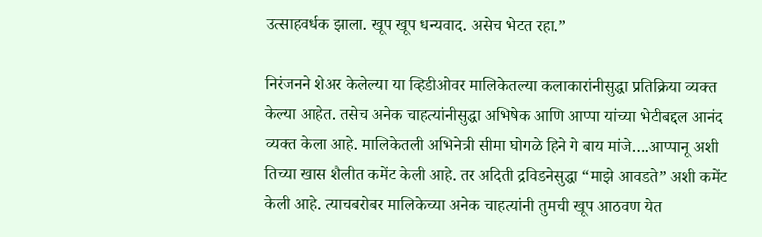उत्साहवर्धक झाला. खूप खूप धन्यवाद. असेच भेटत रहा.”

निरंजनने शेअर केलेल्या या व्हिडीओवर मालिकेतल्या कलाकारांनीसुद्धा प्रतिक्रिया व्यक्त केल्या आहेत. तसेच अनेक चाहत्यांनीसुद्धा अभिषेक आणि आप्पा यांच्या भेटीबद्दल आनंद व्यक्त केला आहे. मालिकेतली अभिनेत्री सीमा घोगळे हिने गे बाय मांजे….आप्पानू अशी तिच्या खास शैलीत कमेंट केली आहे. तर अदिती द्रविडनेसुद्धा “माझे आवडते” अशी कमेंट केली आहे. त्याचबरोबर मालिकेच्या अनेक चाहत्यांनी तुमची खूप आठवण येत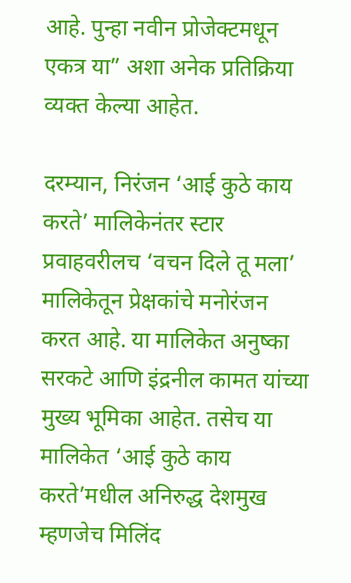आहे. पुन्हा नवीन प्रोजेक्टमधून एकत्र या” अशा अनेक प्रतिक्रिया व्यक्त केल्या आहेत.

दरम्यान, निरंजन ‘आई कुठे काय करते’ मालिकेनंतर स्टार प्रवाहवरीलच ‘वचन दिले तू मला’ मालिकेतून प्रेक्षकांचे मनोरंजन करत आहे. या मालिकेत अनुष्का सरकटे आणि इंद्रनील कामत यांच्या मुख्य भूमिका आहेत. तसेच या मालिकेत ‘आई कुठे काय करते’मधील अनिरुद्ध देशमुख म्हणजेच मिलिंद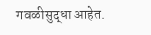गवळीसुद्धा आहेत.